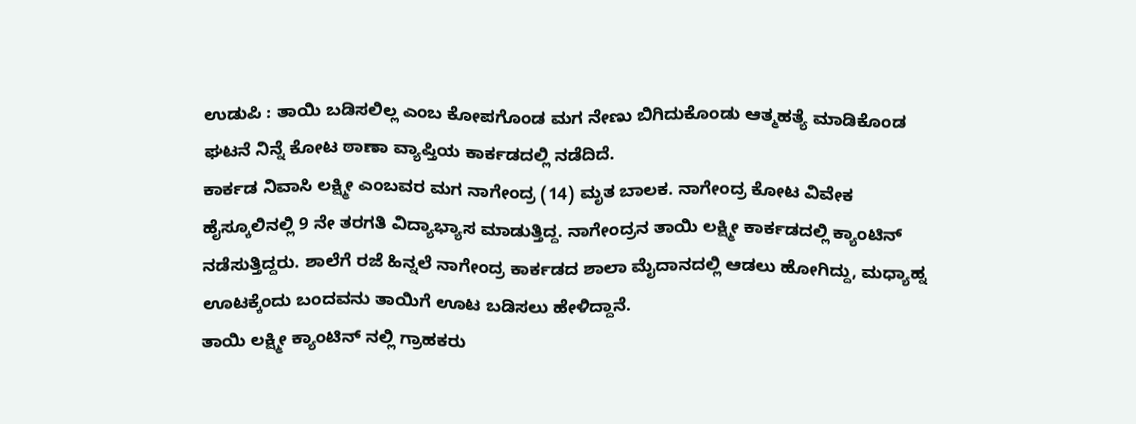ಉಡುಪಿ : ತಾಯಿ ಬಡಿಸಲಿಲ್ಲ ಎಂಬ ಕೋಪಗೊಂಡ ಮಗ ನೇಣು ಬಿಗಿದುಕೊಂಡು ಆತ್ಮಹತ್ಯೆ ಮಾಡಿಕೊಂಡ ಘಟನೆ ನಿನ್ನೆ ಕೋಟ ಠಾಣಾ ವ್ಯಾಪ್ತಿಯ ಕಾರ್ಕಡದಲ್ಲಿ ನಡೆದಿದೆ.
ಕಾರ್ಕಡ ನಿವಾಸಿ ಲಕ್ಷ್ಮೀ ಎಂಬವರ ಮಗ ನಾಗೇಂದ್ರ (14) ಮೃತ ಬಾಲಕ. ನಾಗೇಂದ್ರ ಕೋಟ ವಿವೇಕ ಹೈಸ್ಕೂಲಿನಲ್ಲಿ 9 ನೇ ತರಗತಿ ವಿದ್ಯಾಭ್ಯಾಸ ಮಾಡುತ್ತಿದ್ದ. ನಾಗೇಂದ್ರನ ತಾಯಿ ಲಕ್ಷ್ಮೀ ಕಾರ್ಕಡದಲ್ಲಿ ಕ್ಯಾಂಟಿನ್ ನಡೆಸುತ್ತಿದ್ದರು. ಶಾಲೆಗೆ ರಜೆ ಹಿನ್ನಲೆ ನಾಗೇಂದ್ರ ಕಾರ್ಕಡದ ಶಾಲಾ ಮೈದಾನದಲ್ಲಿ ಆಡಲು ಹೋಗಿದ್ದು, ಮಧ್ಯಾಹ್ನ ಊಟಕ್ಕೆಂದು ಬಂದವನು ತಾಯಿಗೆ ಊಟ ಬಡಿಸಲು ಹೇಳಿದ್ದಾನೆ.
ತಾಯಿ ಲಕ್ಷ್ಮೀ ಕ್ಯಾಂಟಿನ್ ನಲ್ಲಿ ಗ್ರಾಹಕರು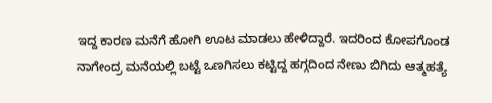ಇದ್ದ ಕಾರಣ ಮನೆಗೆ ಹೋಗಿ ಊಟ ಮಾಡಲು ಹೇಳಿದ್ದಾರೆ. ಇದರಿಂದ ಕೋಪಗೊಂಡ ನಾಗೇಂದ್ರ ಮನೆಯಲ್ಲಿ ಬಟ್ಟೆ ಒಣಗಿಸಲು ಕಟ್ಟಿದ್ದ ಹಗ್ಗದಿಂದ ನೇಣು ಬಿಗಿದು ಆತ್ಮಹತ್ಯೆ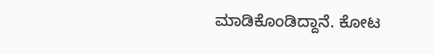ಮಾಡಿಕೊಂಡಿದ್ದಾನೆ. ಕೋಟ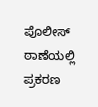ಪೊಲೀಸ್ ಠಾಣೆಯಲ್ಲಿ ಪ್ರಕರಣ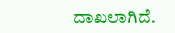ದಾಖಲಾಗಿದೆ.